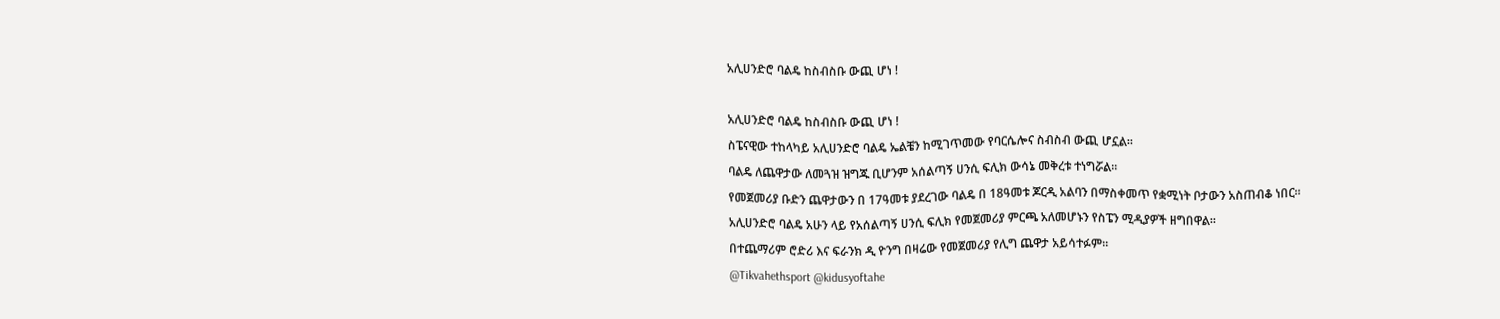አሊሀንድሮ ባልዴ ከስብስቡ ውጪ ሆነ !

አሊሀንድሮ ባልዴ ከስብስቡ ውጪ ሆነ !
ስፔናዊው ተከላካይ አሊሀንድሮ ባልዴ ኤልቼን ከሚገጥመው የባርሴሎና ስብስብ ውጪ ሆኗል።
ባልዴ ለጨዋታው ለመጓዝ ዝግጁ ቢሆንም አሰልጣኝ ሀንሲ ፍሊክ ውሳኔ መቅረቱ ተነግሯል።
የመጀመሪያ ቡድን ጨዋታውን በ 17ዓመቱ ያደረገው ባልዴ በ 18ዓመቱ ጆርዲ አልባን በማስቀመጥ የቋሚነት ቦታውን አስጠብቆ ነበር።
አሊሀንድሮ ባልዴ አሁን ላይ የአሰልጣኝ ሀንሲ ፍሊክ የመጀመሪያ ምርጫ አለመሆኑን የስፔን ሚዲያዎች ዘግበዋል።
በተጨማሪም ሮድሪ እና ፍራንክ ዲ ዮንግ በዛሬው የመጀመሪያ የሊግ ጨዋታ አይሳተፉም።
@Tikvahethsport @kidusyoftahe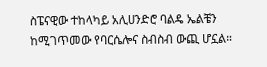ስፔናዊው ተከላካይ አሊሀንድሮ ባልዴ ኤልቼን ከሚገጥመው የባርሴሎና ስብስብ ውጪ ሆኗል።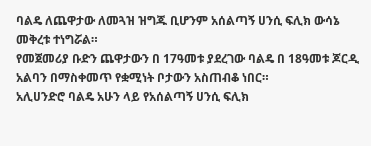ባልዴ ለጨዋታው ለመጓዝ ዝግጁ ቢሆንም አሰልጣኝ ሀንሲ ፍሊክ ውሳኔ መቅረቱ ተነግሯል።
የመጀመሪያ ቡድን ጨዋታውን በ 17ዓመቱ ያደረገው ባልዴ በ 18ዓመቱ ጆርዲ አልባን በማስቀመጥ የቋሚነት ቦታውን አስጠብቆ ነበር።
አሊሀንድሮ ባልዴ አሁን ላይ የአሰልጣኝ ሀንሲ ፍሊክ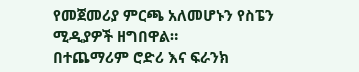የመጀመሪያ ምርጫ አለመሆኑን የስፔን ሚዲያዎች ዘግበዋል።
በተጨማሪም ሮድሪ እና ፍራንክ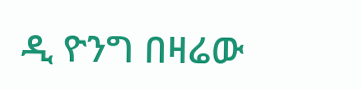ዲ ዮንግ በዛሬው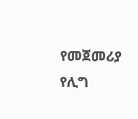የመጀመሪያ የሊግ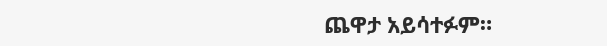ጨዋታ አይሳተፉም።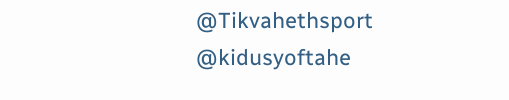@Tikvahethsport @kidusyoftahe